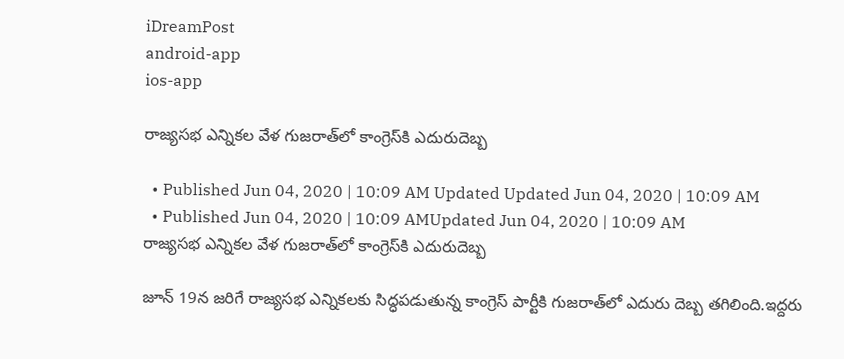iDreamPost
android-app
ios-app

రాజ్యసభ ఎన్నికల వేళ గుజరాత్‌లో కాంగ్రెస్‌కి ఎదురుదెబ్బ

  • Published Jun 04, 2020 | 10:09 AM Updated Updated Jun 04, 2020 | 10:09 AM
  • Published Jun 04, 2020 | 10:09 AMUpdated Jun 04, 2020 | 10:09 AM
రాజ్యసభ ఎన్నికల వేళ గుజరాత్‌లో కాంగ్రెస్‌కి ఎదురుదెబ్బ

జూన్ 19న జరిగే రాజ్యసభ ఎన్నికలకు సిద్ధపడుతున్న కాంగ్రెస్ పార్టీకి గుజరాత్‌లో ఎదురు దెబ్బ తగిలింది.ఇద్దరు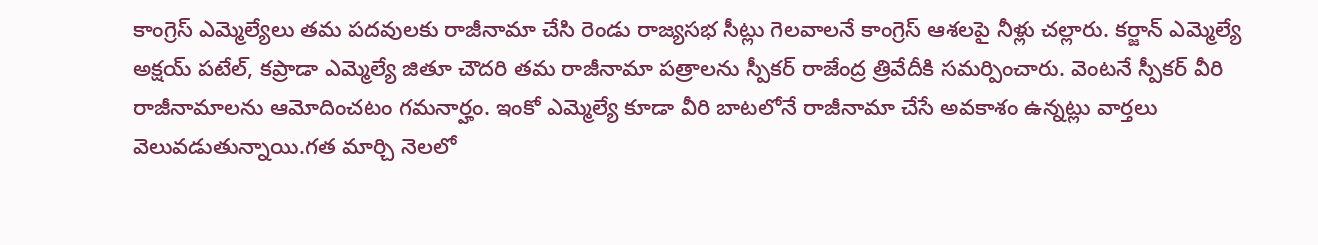కాంగ్రెస్ ఎమ్మెల్యేలు తమ పదవులకు రాజీనామా చేసి రెండు రాజ్యసభ సీట్లు గెలవాలనే కాంగ్రెస్ ఆశలపై నీళ్లు చల్లారు. కర్జాన్ ఎమ్మెల్యే అక్షయ్ పటేల్, కప్రాడా ఎమ్మెల్యే జితూ చౌదరి తమ రాజీనామా పత్రాలను స్పీకర్ రాజేంద్ర త్రివేదీకి సమర్పించారు. వెంటనే స్పీకర్ వీరి రాజీనామాలను ఆమోదించటం గమనార్హం. ఇంకో ఎమ్మెల్యే కూడా వీరి బాటలోనే రాజీనామా చేసే అవకాశం ఉన్నట్లు వార్తలు వెలువడుతున్నాయి.గత మార్చి నెలలో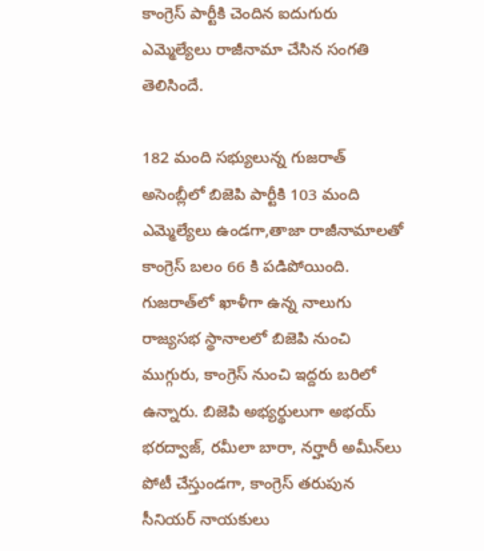కాంగ్రెస్ పార్టీకి చెందిన ఐదుగురు ఎమ్మెల్యేలు రాజీనామా చేసిన సంగతి తెలిసిందే.

182 మంది సభ్యులున్న గుజరాత్ అసెంబ్లీలో బిజెపి పార్టీకి 103 మంది ఎమ్మెల్యేలు ఉండగా,తాజా రాజీనామాలతో కాంగ్రెస్ బలం 66 కి పడిపోయింది. గుజరాత్‌లో ఖాళీగా ఉన్న నాలుగు రాజ్యసభ స్థానాలలో బిజెపి నుంచి ముగ్గురు, కాంగ్రెస్ నుంచి ఇద్దరు బరిలో ఉన్నారు. బిజెపి అభ్యర్థులుగా అభయ్ భరద్వాజ్, రమీలా బారా, నర్హారీ అమీన్‌లు పోటీ చేస్తుండగా, కాంగ్రెస్ తరుపున సీనియర్ నాయకులు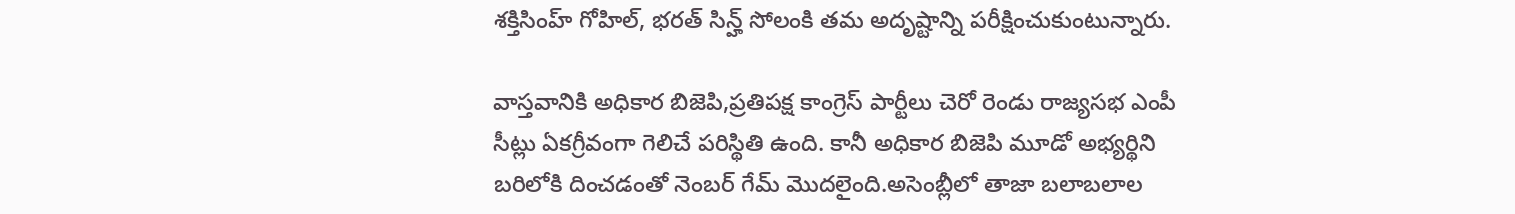శక్తిసింహ్ గోహిల్, భరత్‌ సిన్హ్ సోలంకి తమ అదృష్టాన్ని పరీక్షించుకుంటున్నారు.

వాస్తవానికి అధికార బిజెపి,ప్రతిపక్ష కాంగ్రెస్ పార్టీలు చెరో రెండు రాజ్యసభ ఎంపీ సీట్లు ఏకగ్రీవంగా గెలిచే పరిస్థితి ఉంది. కానీ అధికార బిజెపి మూడో అభ్యర్థిని బరిలోకి దించడంతో నెంబర్ గేమ్ మొదలైంది.అసెంబ్లీలో తాజా బలాబలాల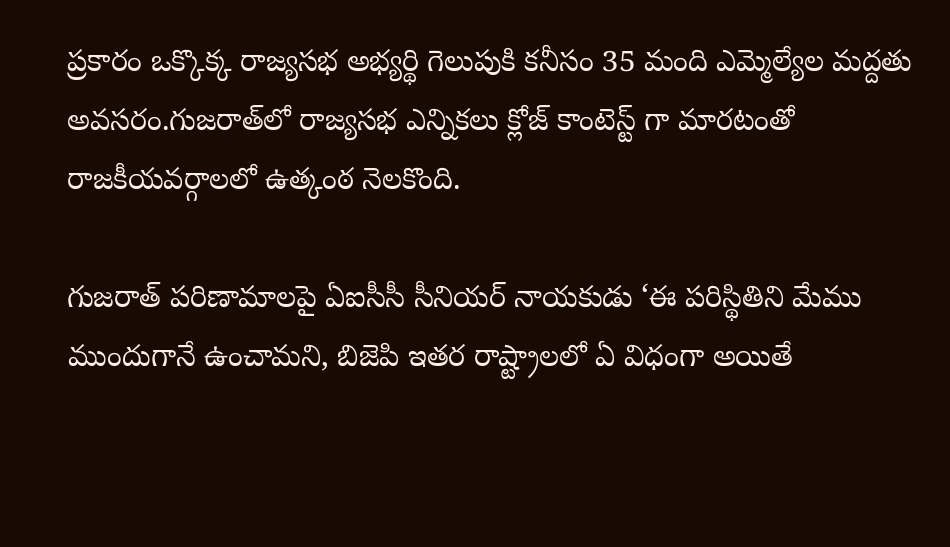ప్రకారం ఒక్కొక్క రాజ్యసభ అభ్యర్థి గెలుపుకి కనీసం 35 మంది ఎమ్మెల్యేల మద్దతు అవసరం.గుజరాత్‌లో రాజ్యసభ ఎన్నికలు క్లోజ్ కాంటెస్ట్ గా మారటంతో రాజకీయవర్గాలలో ఉత్కంఠ నెలకొంది.

గుజరాత్ పరిణామాలపై ఏఐసీసీ సీనియర్ నాయకుడు ‘ఈ పరిస్థితిని మేము ముందుగానే ఉంచామని, బిజెపి ఇతర రాష్ట్రాలలో ఏ విధంగా అయితే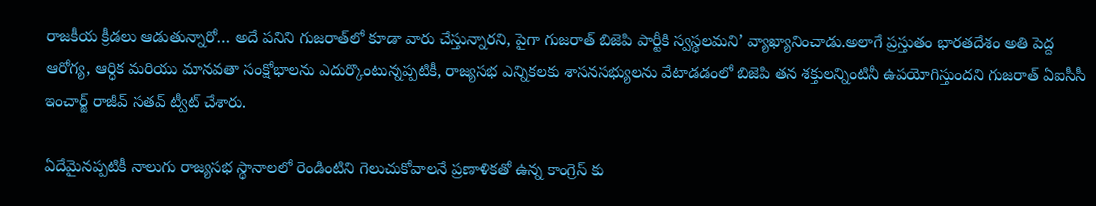రాజకీయ క్రీడలు ఆడుతున్నారో… అదే పనిని గుజరాత్‌లో కూడా వారు చేస్తున్నారని, పైగా గుజరాత్ బిజెపి పార్టీకి స్వస్థలమని’ వ్యాఖ్యానించాడు.అలాగే ప్రస్తుతం భారతదేశం అతి పెద్ద ఆరోగ్య, ఆర్ధిక మరియు మానవతా సంక్షోభాలను ఎదుర్కొంటున్నప్పటికీ, రాజ్యసభ ఎన్నికలకు శాసనసభ్యులను వేటాడడంలో బిజెపి తన శక్తులన్నింటినీ ఉపయోగిస్తుందని గుజరాత్ ఏఐసీసీ ఇంచార్జ్ రాజీవ్ సతవ్ ట్వీట్ చేశారు.

ఏదేమైనప్పటికీ నాలుగు రాజ్యసభ స్థానాలలో రెండింటిని గెలుచుకోవాలనే ప్రణాళికతో ఉన్న కాంగ్రెస్ కు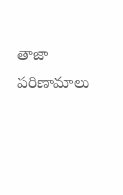తాజా పరిణామాలు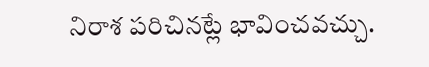నిరాశ పరిచినట్లే భావించవచ్చు.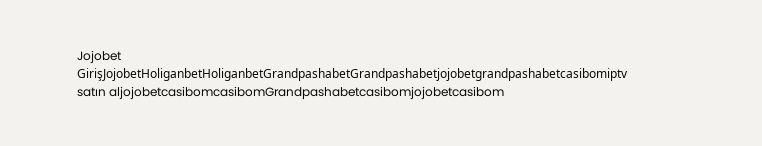Jojobet GirişJojobetHoliganbetHoliganbetGrandpashabetGrandpashabetjojobetgrandpashabetcasibomiptv satın aljojobetcasibomcasibomGrandpashabetcasibomjojobetcasibom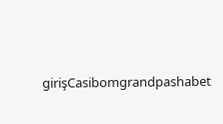girişCasibomgrandpashabet